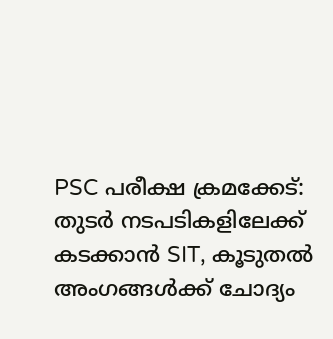PSC പരീക്ഷ ക്രമക്കേട്: തുടര്‍ നടപടികളിലേക്ക് കടക്കാന്‍ SIT, കൂടുതല്‍ അംഗങ്ങള്‍ക്ക് ചോദ്യം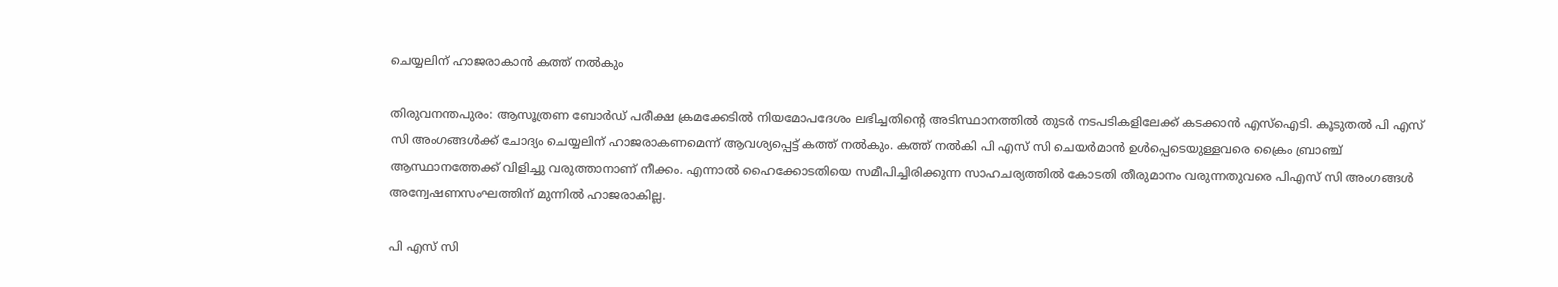ചെയ്യലിന് ഹാജരാകാന്‍ കത്ത് നല്‍കും

തിരുവനന്തപുരം: ആസൂത്രണ ബോര്‍ഡ് പരീക്ഷ ക്രമക്കേടില്‍ നിയമോപദേശം ലഭിച്ചതിന്റെ അടിസ്ഥാനത്തില്‍ തുടര്‍ നടപടികളിലേക്ക് കടക്കാന്‍ എസ്‌ഐടി. കൂടുതല്‍ പി എസ് സി അംഗങ്ങള്‍ക്ക് ചോദ്യം ചെയ്യലിന് ഹാജരാകണമെന്ന് ആവശ്യപ്പെട്ട് കത്ത് നല്‍കും. കത്ത് നല്‍കി പി എസ് സി ചെയര്‍മാന്‍ ഉള്‍പ്പെടെയുള്ളവരെ ക്രൈം ബ്രാഞ്ച് ആസ്ഥാനത്തേക്ക് വിളിച്ചു വരുത്താനാണ് നീക്കം. എന്നാല്‍ ഹൈക്കോടതിയെ സമീപിച്ചിരിക്കുന്ന സാഹചര്യത്തില്‍ കോടതി തീരുമാനം വരുന്നതുവരെ പിഎസ് സി അംഗങ്ങള്‍ അന്വേഷണസംഘത്തിന് മുന്നില്‍ ഹാജരാകില്ല.

പി എസ് സി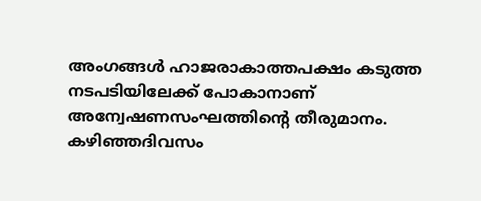അംഗങ്ങള്‍ ഹാജരാകാത്തപക്ഷം കടുത്ത നടപടിയിലേക്ക് പോകാനാണ് അന്വേഷണസംഘത്തിന്റെ തീരുമാനം. കഴിഞ്ഞദിവസം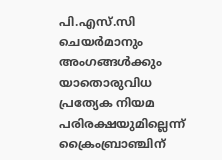പി.എസ്.സി ചെയര്‍മാനും അംഗങ്ങള്‍ക്കും യാതൊരുവിധ പ്രത്യേക നിയമ പരിരക്ഷയുമില്ലെന്ന് ക്രൈംബ്രാഞ്ചിന്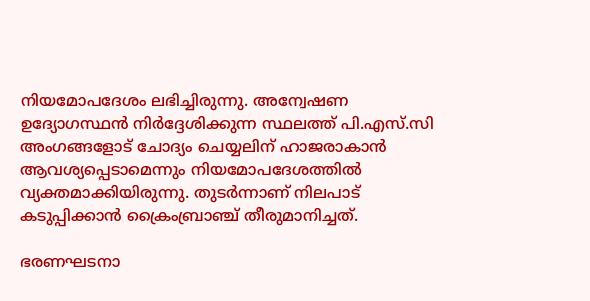നിയമോപദേശം ലഭിച്ചിരുന്നു. അന്വേഷണ ഉദ്യോഗസ്ഥന്‍ നിര്‍ദ്ദേശിക്കുന്ന സ്ഥലത്ത് പി.എസ്.സി അംഗങ്ങളോട് ചോദ്യം ചെയ്യലിന് ഹാജരാകാന്‍ ആവശ്യപ്പെടാമെന്നും നിയമോപദേശത്തില്‍ വ്യക്തമാക്കിയിരുന്നു. തുടര്‍ന്നാണ് നിലപാട് കടുപ്പിക്കാന്‍ ക്രൈംബ്രാഞ്ച് തീരുമാനിച്ചത്.

ഭരണഘടനാ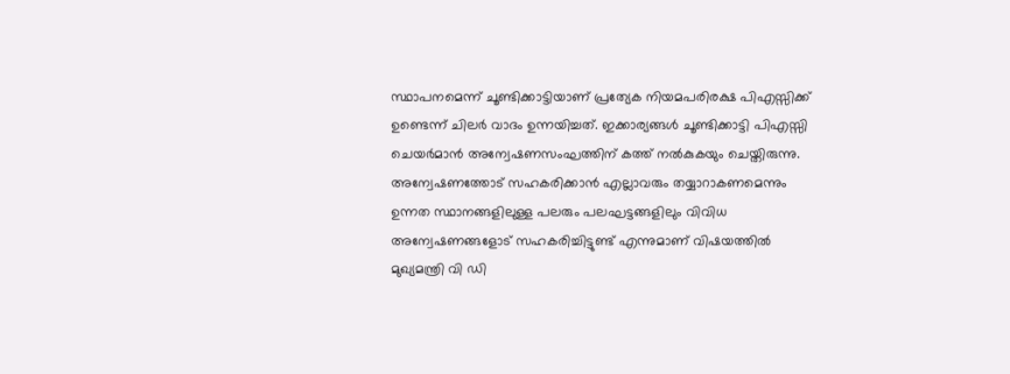സ്ഥാപനമെന്ന് ചൂണ്ടിക്കാട്ടിയാണ് പ്രത്യേക നിയമപരിരക്ഷ പിഎസ്സിക്ക് ഉണ്ടെന്ന് ചിലര്‍ വാദം ഉന്നയിച്ചത്. ഇക്കാര്യങ്ങള്‍ ചൂണ്ടിക്കാട്ടി പിഎസ്സി ചെയര്‍മാന്‍ അന്വേഷണസംഘത്തിന് കത്ത് നല്‍കുകയും ചെയ്തിരുന്നു. അന്വേഷണത്തോട് സഹകരിക്കാന്‍ എല്ലാവരും തയ്യാറാകണമെന്നും ഉന്നത സ്ഥാനങ്ങളിലുള്ള പലരും പലഘട്ടങ്ങളിലും വിവിധ അന്വേഷണങ്ങളോട് സഹകരിച്ചിട്ടുണ്ട് എന്നുമാണ് വിഷയത്തില്‍ മുഖ്യമന്ത്രി വി ഡി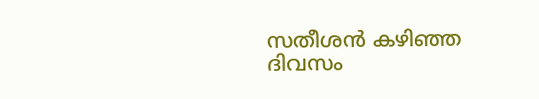സതീശന്‍ കഴിഞ്ഞ ദിവസം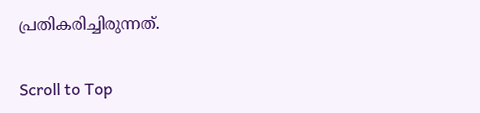പ്രതികരിച്ചിരുന്നത്.

Scroll to Top